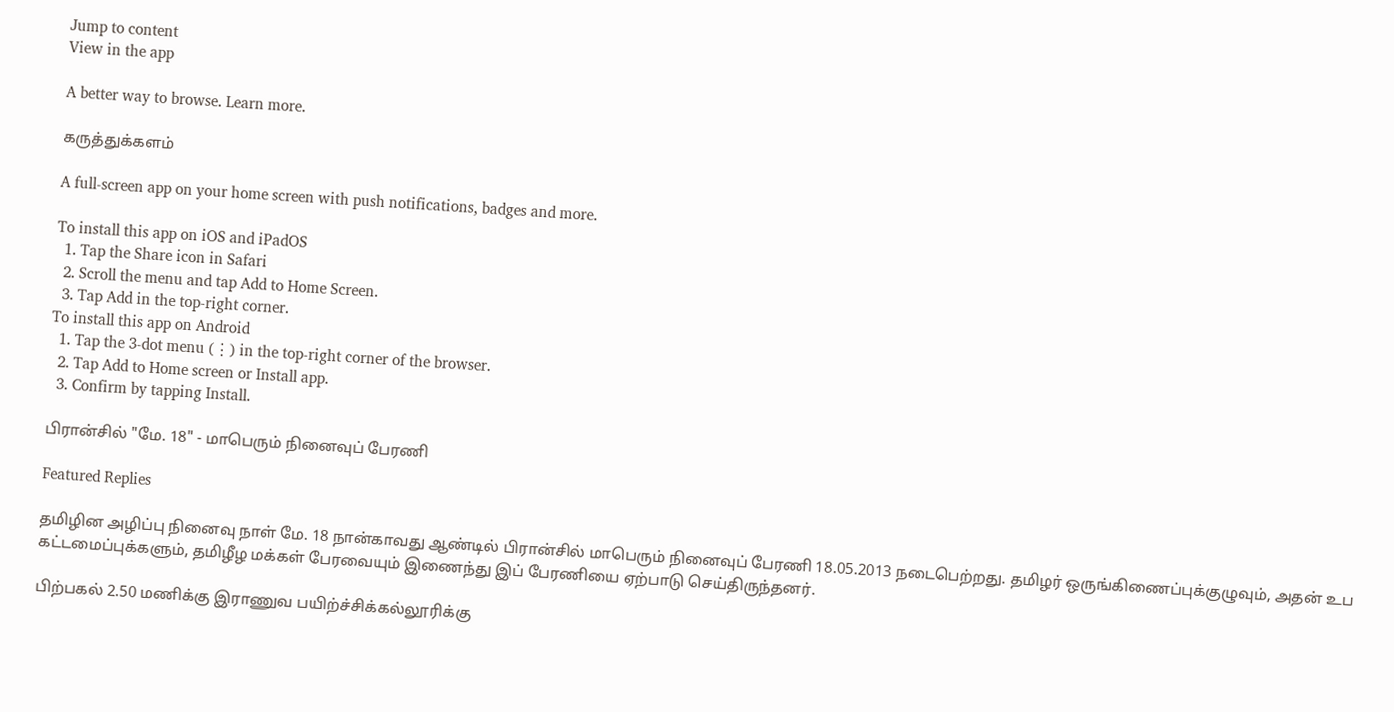Jump to content
View in the app

A better way to browse. Learn more.

கருத்துக்களம்

A full-screen app on your home screen with push notifications, badges and more.

To install this app on iOS and iPadOS
  1. Tap the Share icon in Safari
  2. Scroll the menu and tap Add to Home Screen.
  3. Tap Add in the top-right corner.
To install this app on Android
  1. Tap the 3-dot menu (⋮) in the top-right corner of the browser.
  2. Tap Add to Home screen or Install app.
  3. Confirm by tapping Install.

பிரான்சில் "மே. 18" - மாபெரும் நினைவுப் பேரணி

Featured Replies

தமிழின அழிப்பு நினைவு நாள் மே. 18 நான்காவது ஆண்டில் பிரான்சில் மாபெரும் நினைவுப் பேரணி 18.05.2013 நடைபெற்றது. தமிழர் ஒருங்கிணைப்புக்குழுவும், அதன் உப கட்டமைப்புக்களும், தமிழீழ மக்கள் பேரவையும் இணைந்து இப் பேரணியை ஏற்பாடு செய்திருந்தனர்.

பிற்பகல் 2.50 மணிக்கு இராணுவ பயிற்ச்சிக்கல்லூரிக்கு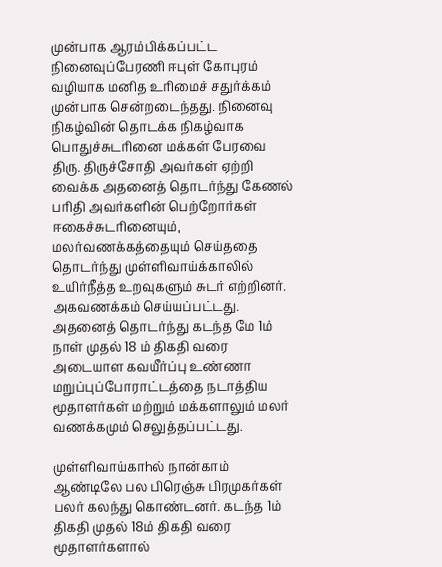முன்பாக ஆரம்பிக்கப்பட்ட நினைவுப்பேரணி ஈபுள் கோபுரம் வழியாக மனித உரிமைச் சதுர்க்கம் முன்பாக சென்றடைந்தது. நினைவு நிகழ்வின் தொடக்க நிகழ்வாக பொதுச்சுடரினை மக்கள் பேரவை திரு. திருச்சோதி அவர்கள் ஏற்றி வைக்க அதனைத் தொடர்ந்து கேணல் பரிதி அவர்களின் பெற்றோர்கள் ஈகைச்சுடரினையும், மலர்வணக்கத்தையும் செய்ததை தொடர்ந்து முள்ளிவாய்க்காலில் உயிர்நீத்த உறவுகளும் சுடர் எற்றினர். அகவணக்கம் செய்யப்பட்டது. அதனைத் தொடர்ந்து கடந்த மே 1ம் நாள் முதல் 18 ம் திகதி வரை அடையாள கவயீர்ப்பு உண்ணா மறுப்புப்போராட்டத்தை நடாத்திய மூதாளர்கள் மற்றும் மக்களாலும் மலர் வணக்கமும் செலுத்தப்பட்டது.

முள்ளிவாய்காhல் நான்காம் ஆண்டிலே பல பிரெஞ்சு பிரமுகர்கள் பலர் கலந்து கொண்டனர். கடந்த 1ம் திகதி முதல் 18ம் திகதி வரை மூதாளர்களால்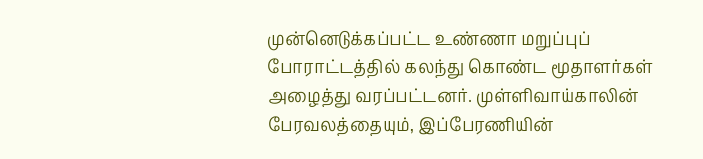முன்னெடுக்கப்பட்ட உண்ணா மறுப்புப் போராட்டத்தில் கலந்து கொண்ட மூதாளர்கள் அழைத்து வரப்பட்டனர். முள்ளிவாய்காலின் பேரவலத்தையும், இப்பேரணியின்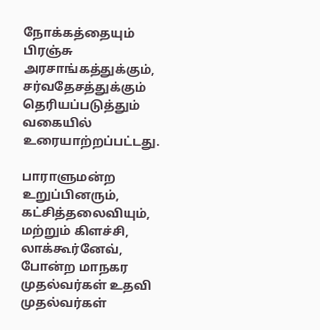நோக்கத்தையும் பிரஞ்சு அரசாங்கத்துக்கும், சர்வதேசத்துக்கும் தெரியப்படுத்தும் வகையில் உரையாற்றப்பட்டது.

பாராளுமன்ற உறுப்பினரும், கட்சித்தலைவியும், மற்றும் கிளச்சி, லாக்கூர்னேவ், போன்ற மாநகர முதல்வர்கள் உதவி முதல்வர்கள்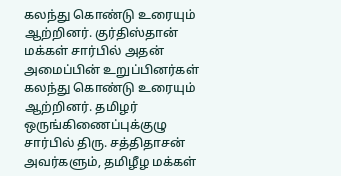கலந்து கொண்டு உரையும் ஆற்றினர். குர்திஸ்தான் மக்கள் சார்பில் அதன் அமைப்பின் உறுப்பினர்கள் கலந்து கொண்டு உரையும் ஆற்றினர். தமிழர் ஒருங்கிணைப்புக்குழு சார்பில் திரு. சத்திதாசன் அவர்களும், தமிழீழ மக்கள்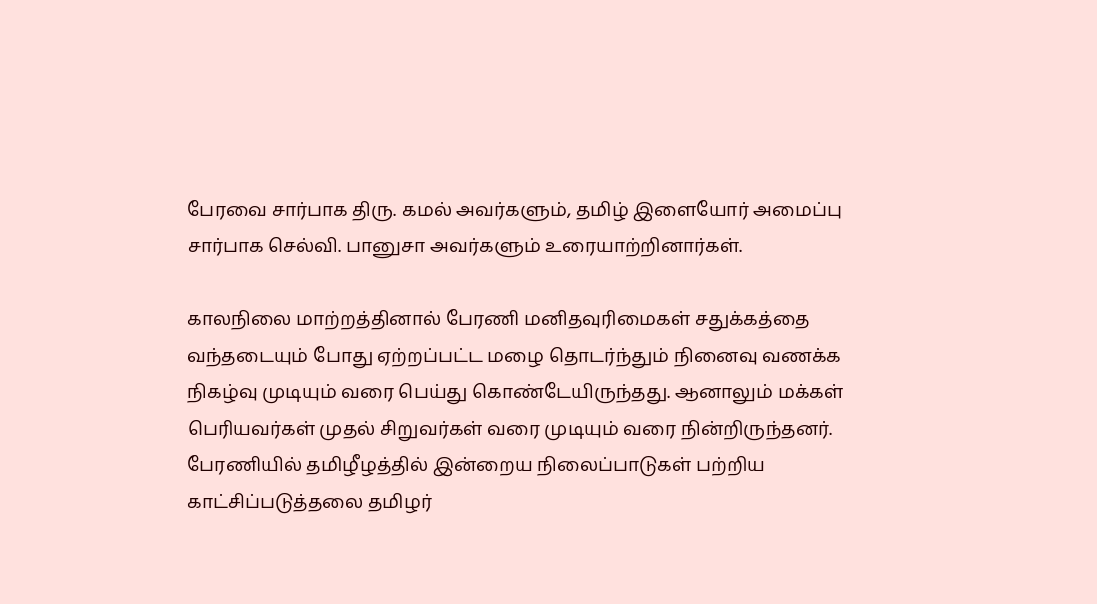பேரவை சார்பாக திரு. கமல் அவர்களும், தமிழ் இளையோர் அமைப்பு சார்பாக செல்வி. பானுசா அவர்களும் உரையாற்றினார்கள்.

காலநிலை மாற்றத்தினால் பேரணி மனிதவுரிமைகள் சதுக்கத்தை வந்தடையும் போது ஏற்றப்பட்ட மழை தொடர்ந்தும் நினைவு வணக்க நிகழ்வு முடியும் வரை பெய்து கொண்டேயிருந்தது. ஆனாலும் மக்கள் பெரியவர்கள் முதல் சிறுவர்கள் வரை முடியும் வரை நின்றிருந்தனர். பேரணியில் தமிழீழத்தில் இன்றைய நிலைப்பாடுகள் பற்றிய காட்சிப்படுத்தலை தமிழர்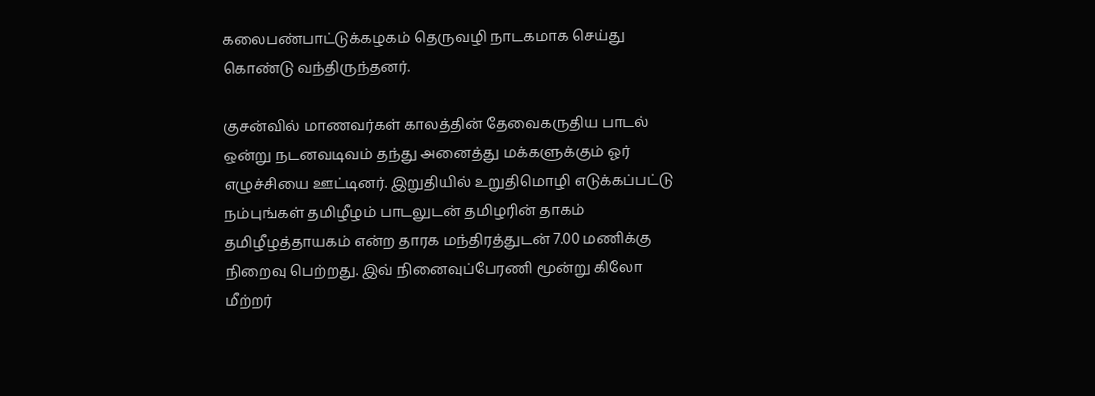கலைபண்பாட்டுக்கழகம் தெருவழி நாடகமாக செய்து கொண்டு வந்திருந்தனர்.

குசன்வில் மாணவர்கள் காலத்தின் தேவைகருதிய பாடல் ஒன்று நடனவடிவம் தந்து அனைத்து மக்களுக்கும் ஓர் எழுச்சியை ஊட்டினர். இறுதியில் உறுதிமொழி எடுக்கப்பட்டு நம்புங்கள் தமிழீழம் பாடலுடன் தமிழரின் தாகம் தமிழீழத்தாயகம் என்ற தாரக மந்திரத்துடன் 7.00 மணிக்கு நிறைவு பெற்றது. இவ் நினைவுப்பேரணி மூன்று கிலோ மீற்றர்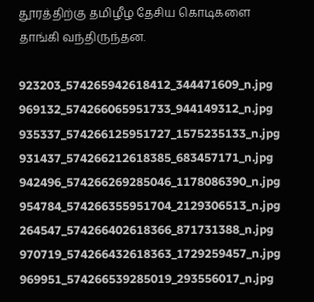தூரத்திற்கு தமிழீழ தேசிய கொடிகளை தாங்கி வந்திருந்தன.

923203_574265942618412_344471609_n.jpg
969132_574266065951733_944149312_n.jpg
935337_574266125951727_1575235133_n.jpg
931437_574266212618385_683457171_n.jpg
942496_574266269285046_1178086390_n.jpg
954784_574266355951704_2129306513_n.jpg
264547_574266402618366_871731388_n.jpg
970719_574266432618363_1729259457_n.jpg
969951_574266539285019_293556017_n.jpg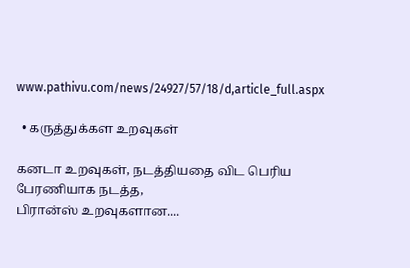www.pathivu.com/news/24927/57/18/d,article_full.aspx

  • கருத்துக்கள உறவுகள்

கனடா உறவுகள், நடத்தியதை விட பெரிய பேரணியாக நடத்த,
பிரான்ஸ் உறவுகளான....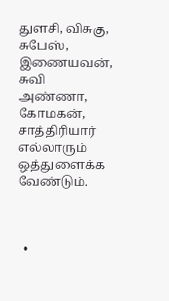துளசி, விசுகு, சுபேஸ், இணையவன், சுவி அண்ணா, கோமகன், சாத்திரியார் எல்லாரும் ஒத்துளைக்க வேண்டும்.



  •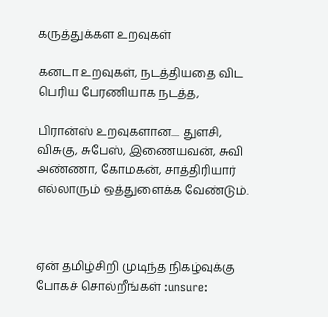கருத்துக்கள உறவுகள்

கனடா உறவுகள், நடத்தியதை விட பெரிய பேரணியாக நடத்த,

பிரான்ஸ் உறவுகளான.... துளசி, விசுகு, சுபேஸ், இணையவன், சுவி அண்ணா, கோமகன், சாத்திரியார் எல்லாரும் ஒத்துளைக்க வேண்டும்.



ஏன் தமிழ்சிறி முடிந்த நிகழ்வுக்கு போகச் சொல்றீங்கள் :unsure: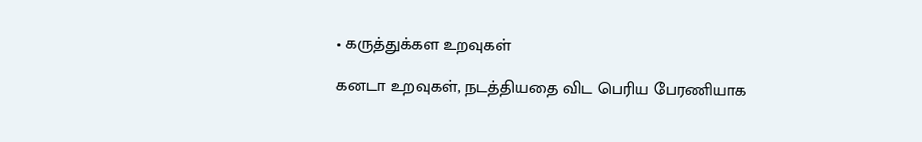• கருத்துக்கள உறவுகள்

கனடா உறவுகள், நடத்தியதை விட பெரிய பேரணியாக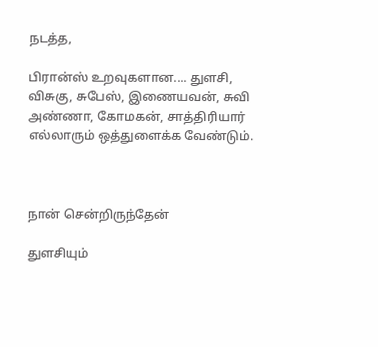நடத்த,

பிரான்ஸ் உறவுகளான.... துளசி, விசுகு, சுபேஸ், இணையவன், சுவி அண்ணா, கோமகன், சாத்திரியார் எல்லாரும் ஒத்துளைக்க வேண்டும்.



நான் சென்றிருந்தேன்

துளசியும்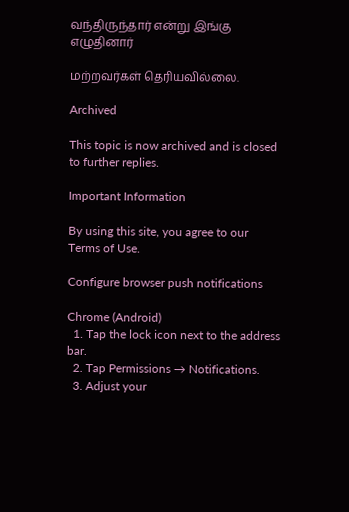வந்திருந்தார் என்று இங்கு எழுதினார்

மற்றவர்கள் தெரியவில்லை.

Archived

This topic is now archived and is closed to further replies.

Important Information

By using this site, you agree to our Terms of Use.

Configure browser push notifications

Chrome (Android)
  1. Tap the lock icon next to the address bar.
  2. Tap Permissions → Notifications.
  3. Adjust your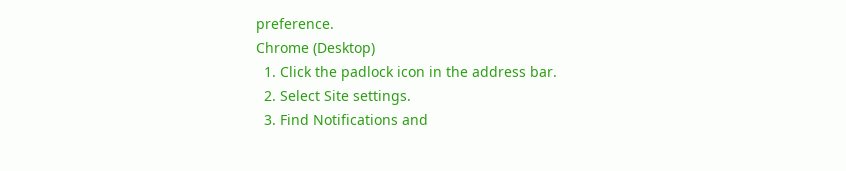preference.
Chrome (Desktop)
  1. Click the padlock icon in the address bar.
  2. Select Site settings.
  3. Find Notifications and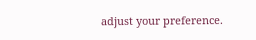adjust your preference.